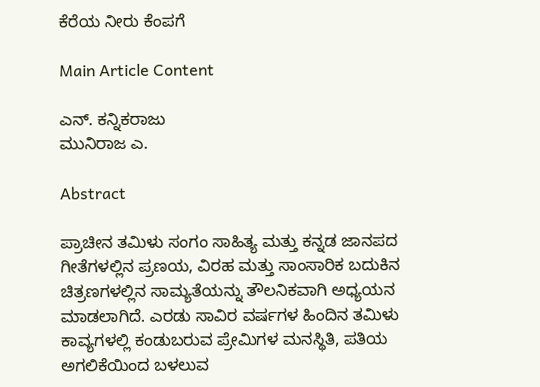ಕೆರೆಯ ನೀರು ಕೆಂಪಗೆ

Main Article Content

ಎನ್. ಕನ್ನಿಕರಾಜು
ಮುನಿರಾಜ ಎ.

Abstract

ಪ್ರಾಚೀನ ತಮಿಳು ಸಂಗಂ ಸಾಹಿತ್ಯ ಮತ್ತು ಕನ್ನಡ ಜಾನಪದ ಗೀತೆಗಳಲ್ಲಿನ ಪ್ರಣಯ, ವಿರಹ ಮತ್ತು ಸಾಂಸಾರಿಕ ಬದುಕಿನ ಚಿತ್ರಣಗಳಲ್ಲಿನ ಸಾಮ್ಯತೆಯನ್ನು ತೌಲನಿಕವಾಗಿ ಅಧ್ಯಯನ ಮಾಡಲಾಗಿದೆ. ಎರಡು ಸಾವಿರ ವರ್ಷಗಳ ಹಿಂದಿನ ತಮಿಳು ಕಾವ್ಯಗಳಲ್ಲಿ ಕಂಡುಬರುವ ಪ್ರೇಮಿಗಳ ಮನಸ್ಥಿತಿ, ಪತಿಯ ಅಗಲಿಕೆಯಿಂದ ಬಳಲುವ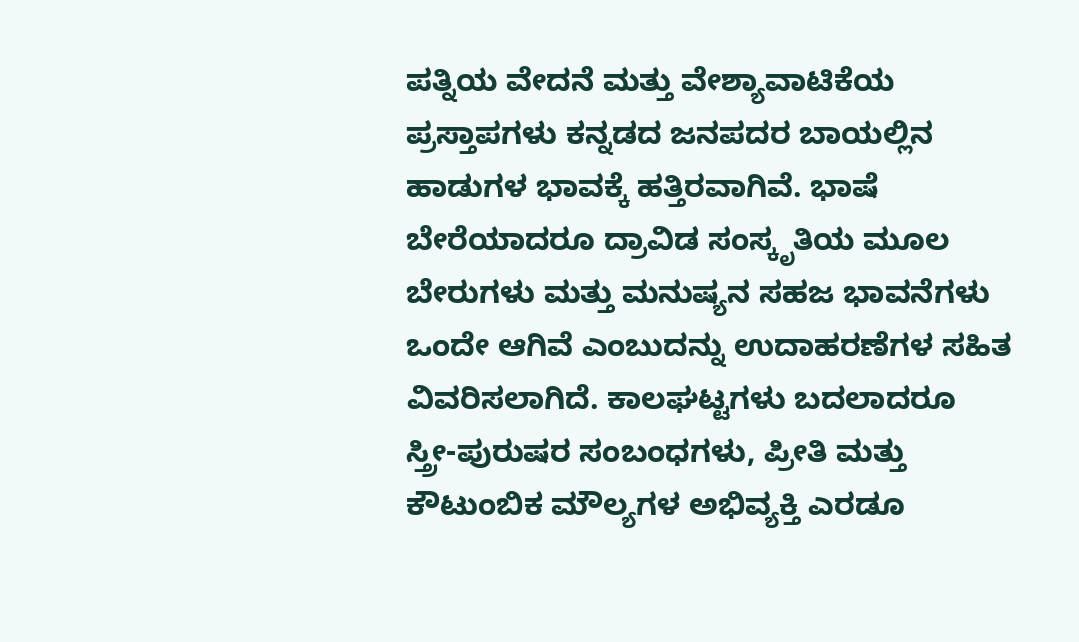ಪತ್ನಿಯ ವೇದನೆ ಮತ್ತು ವೇಶ್ಯಾವಾಟಿಕೆಯ ಪ್ರಸ್ತಾಪಗಳು ಕನ್ನಡದ ಜನಪದರ ಬಾಯಲ್ಲಿನ ಹಾಡುಗಳ ಭಾವಕ್ಕೆ ಹತ್ತಿರವಾಗಿವೆ. ಭಾಷೆ ಬೇರೆಯಾದರೂ ದ್ರಾವಿಡ ಸಂಸ್ಕೃತಿಯ ಮೂಲ ಬೇರುಗಳು ಮತ್ತು ಮನುಷ್ಯನ ಸಹಜ ಭಾವನೆಗಳು ಒಂದೇ ಆಗಿವೆ ಎಂಬುದನ್ನು ಉದಾಹರಣೆಗಳ ಸಹಿತ ವಿವರಿಸಲಾಗಿದೆ. ಕಾಲಘಟ್ಟಗಳು ಬದಲಾದರೂ ಸ್ತ್ರೀ-ಪುರುಷರ ಸಂಬಂಧಗಳು, ಪ್ರೀತಿ ಮತ್ತು ಕೌಟುಂಬಿಕ ಮೌಲ್ಯಗಳ ಅಭಿವ್ಯಕ್ತಿ ಎರಡೂ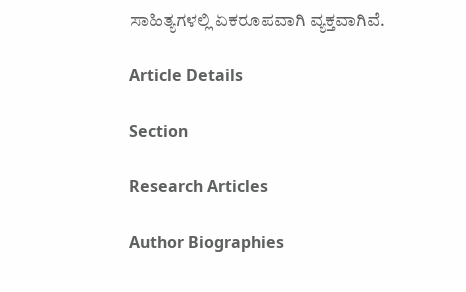ಸಾಹಿತ್ಯಗಳಲ್ಲಿ ಏಕರೂಪವಾಗಿ ವ್ಯಕ್ತವಾಗಿವೆ.

Article Details

Section

Research Articles

Author Biographies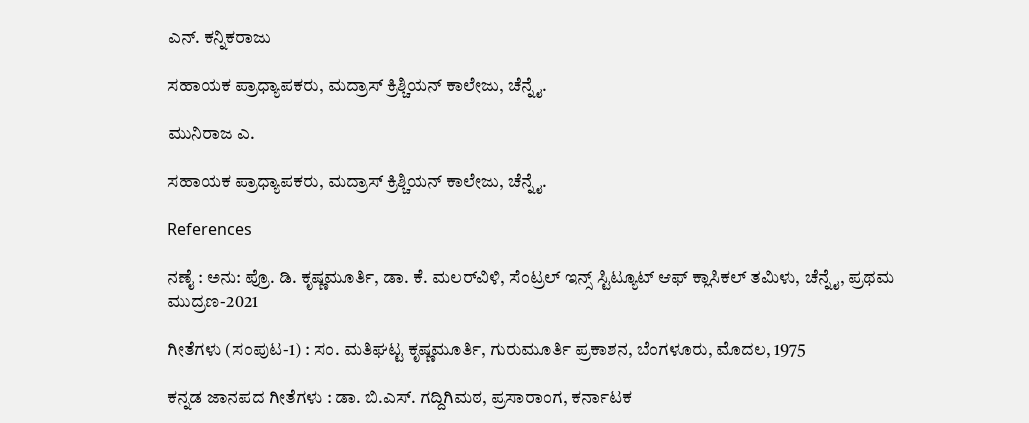ಎನ್. ಕನ್ನಿಕರಾಜು

ಸಹಾಯಕ ಪ್ರಾಧ್ಯಾಪಕರು, ಮದ್ರಾಸ್ ಕ್ರಿಶ್ಚಿಯನ್ ಕಾಲೇಜು, ಚೆನ್ನೈ.

ಮುನಿರಾಜ ಎ.

ಸಹಾಯಕ ಪ್ರಾಧ್ಯಾಪಕರು, ಮದ್ರಾಸ್ ಕ್ರಿಶ್ಚಿಯನ್ ಕಾಲೇಜು, ಚೆನ್ನೈ.

References

ನಣೈ : ಅನು: ಪ್ರೊ. ಡಿ. ಕೃಷ್ಣಮೂರ್ತಿ, ಡಾ. ಕೆ. ಮಲರ್‌ವಿಳಿ, ಸೆಂಟ್ರಲ್ ಇನ್ಸ್‌ ಸ್ಟಿಟ್ಯೂಟ್ ಆಫ್ ಕ್ಲಾಸಿಕಲ್ ತಮಿಳು, ಚೆನ್ನೈ, ಪ್ರಥಮ ಮುದ್ರಣ-2021

ಗೀತೆಗಳು (ಸಂಪುಟ-1) : ಸಂ. ಮತಿಘಟ್ಟ ಕೃಷ್ಣಮೂರ್ತಿ, ಗುರುಮೂರ್ತಿ ಪ್ರಕಾಶನ, ಬೆಂಗಳೂರು, ಮೊದಲ, 1975

ಕನ್ನಡ ಜಾನಪದ ಗೀತೆಗಳು : ಡಾ. ಬಿ.ಎಸ್. ಗದ್ದಿಗಿಮಠ, ಪ್ರಸಾರಾಂಗ, ಕರ್ನಾಟಕ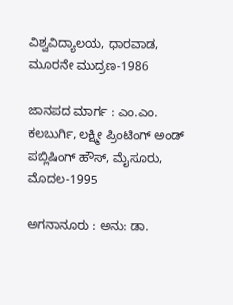ವಿಶ್ವವಿದ್ಯಾಲಯ, ಧಾರವಾಡ, ಮೂರನೇ ಮುದ್ರಣ-1986

ಜಾನಪದ ಮಾರ್ಗ : ಎಂ.ಎಂ. ಕಲಬುರ್ಗಿ, ಲಕ್ಷ್ಮೀ ಪ್ರಿಂಟಿಂಗ್ ಅಂಡ್ ಪಬ್ಲಿಷಿಂಗ್ ಹೌಸ್, ಮೈಸೂರು, ಮೊದಲ-1995

ಅಗನಾನೂರು : ಅನು: ಡಾ.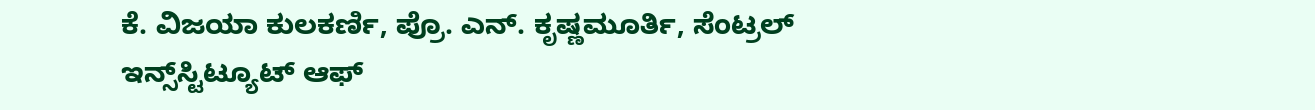ಕೆ. ವಿಜಯಾ ಕುಲಕರ್ಣಿ, ಪ್ರೊ. ಎನ್. ಕೃಷ್ಣಮೂರ್ತಿ, ಸೆಂಟ್ರಲ್ ಇನ್ಸ್‌ಸ್ಟಿಟ್ಯೂಟ್ ಆಫ್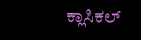ಕ್ಲಾಸಿಕಲ್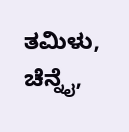ತಮಿಳು, ಚೆನ್ನೈ,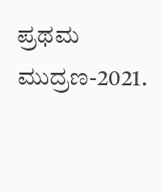ಪ್ರಥಮ ಮುದ್ರಣ-2021.